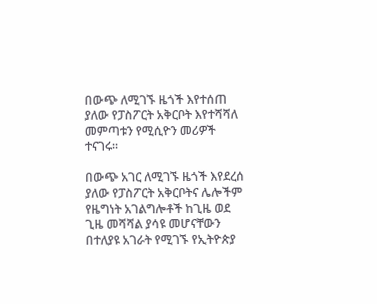በውጭ ለሚገኙ ዜጎች እየተሰጠ ያለው የፓስፖርት አቅርቦት እየተሻሻለ መምጣቱን የሚሲዮን መሪዎች ተናገሩ።

በውጭ አገር ለሚገኙ ዜጎች እየደረሰ ያለው የፓስፖርት አቅርቦትና ሌሎችም የዜግነት አገልግሎቶች ከጊዜ ወደ ጊዜ መሻሻል ያሳዩ መሆናቸውን በተለያዩ አገራት የሚገኙ የኢትዮጵያ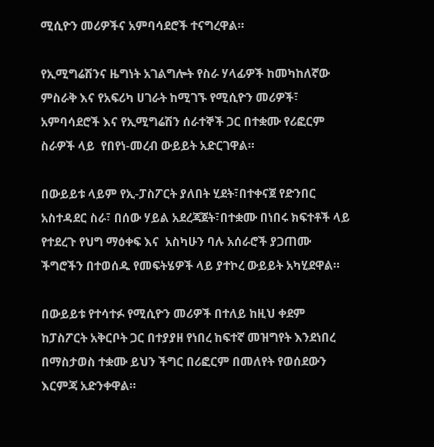ሚሲዮን መሪዎችና አምባሳደሮች ተናግረዋል።

የኢሚግሬሽንና ዜግነት አገልግሎት የስራ ሃላፊዎች ከመካከለኛው ምስራቅ እና የአፍሪካ ሀገራት ከሚገኙ የሚሲዮን መሪዎች፣ አምባሳደሮች እና የኢሚግሬሽን ሰራተኞች ጋር በተቋሙ የሪፎርም ስራዎች ላይ  የበየነ-መረብ ውይይት አድርገዋል።

በውይይቱ ላይም የኢ-ፓስፖርት ያለበት ሂደት፣በተቀናጀ የድንበር አስተዳደር ስራ፣ በሰው ሃይል አደረጃጀት፣በተቋሙ በነበሩ ክፍተቶች ላይ የተደረጉ የህግ ማዕቀፍ እና  አስካሁን ባሉ አሰራሮች ያጋጠሙ ችግሮችን በተወሰዱ የመፍትሄዎች ላይ ያተኮረ ውይይት አካሂደዋል።

በውይይቱ የተሳተፉ የሚሲዮን መሪዎች በተለይ ከዚህ ቀደም ከፓስፖርት አቅርቦት ጋር በተያያዘ የነበረ ከፍተኛ መዝግየት እንደነበረ በማስታወስ ተቋሙ ይህን ችግር በሪፎርም በመለየት የወሰደውን እርምጃ አድንቀዋል።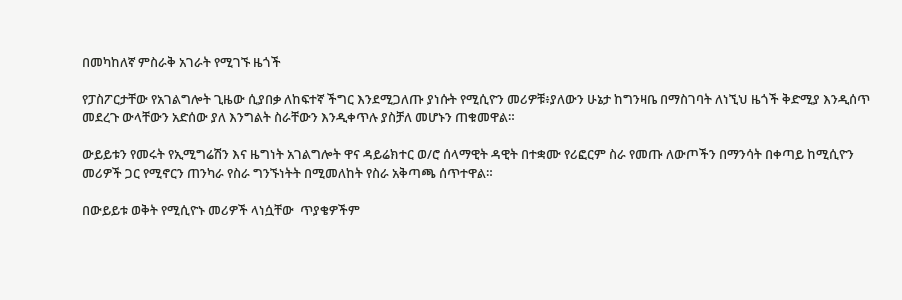በመካከለኛ ምስራቅ አገራት የሚገኙ ዜጎች

የፓስፖርታቸው የአገልግሎት ጊዜው ሲያበቃ ለከፍተኛ ችግር እንደሚጋለጡ ያነሱት የሚሲዮን መሪዎቹ፥ያለውን ሁኔታ ከግንዛቤ በማስገባት ለነኚህ ዜጎች ቅድሚያ እንዲሰጥ መደረጉ ውላቸውን አድሰው ያለ እንግልት ስራቸውን እንዲቀጥሉ ያስቻለ መሆኑን ጠቁመዋል።

ውይይቱን የመሩት የኢሚግሬሽን እና ዜግነት አገልግሎት ዋና ዳይሬክተር ወ/ሮ ሰላማዊት ዳዊት በተቋሙ የሪፎርም ስራ የመጡ ለውጦችን በማንሳት በቀጣይ ከሚሲዮን መሪዎች ጋር የሚኖርን ጠንካራ የስራ ግንኙነትት በሚመለከት የስራ አቅጣጫ ሰጥተዋል።

በውይይቱ ወቅት የሚሲዮኑ መሪዎች ላነሷቸው  ጥያቄዎችም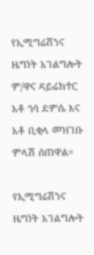የኢሚግሬሽንና ዜግነት አገልግሎት ም/ዋና ዳይሬክተር አቶ ጎሳ ደምሴ እና አቶ ቢቂላ መዝገቡ ምላሽ ሰጠዋል።

የኢሚግሬሽንና ዜግነት አገልግሎት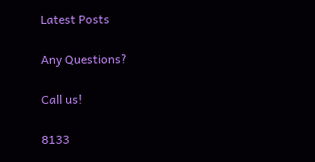Latest Posts

Any Questions?

Call us!

8133